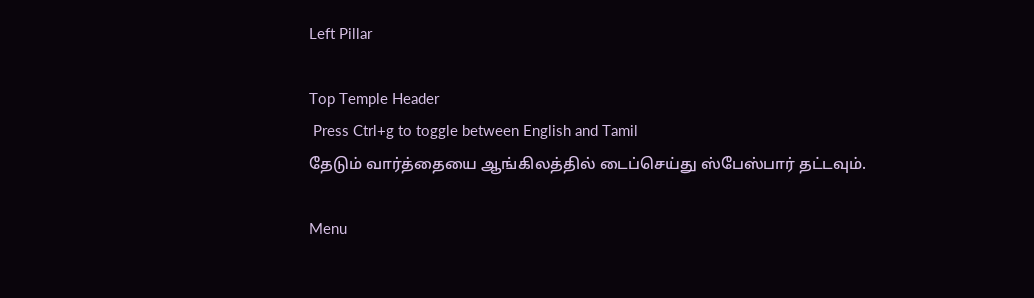Left Pillar

Top Temple Header
 Press Ctrl+g to toggle between English and Tamil
தேடும் வார்த்தையை ஆங்கிலத்தில் டைப்செய்து ஸ்பேஸ்பார் தட்டவும்.

Menu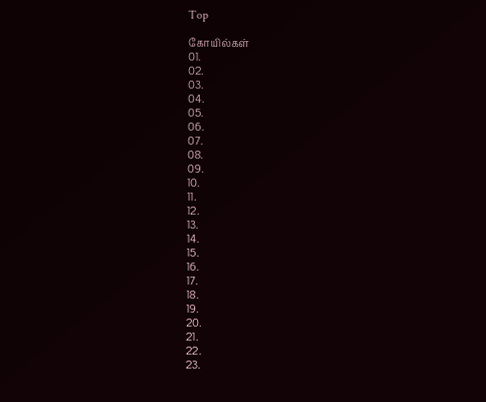Top

கோயில்கள்
01.
02.
03.
04.
05.
06.
07.
08.
09.
10.
11.
12.
13.
14.
15.
16.
17.
18.
19.
20.
21.
22.
23.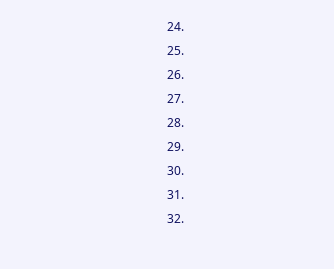24.
25.
26.
27.
28.
29.
30.
31.
32.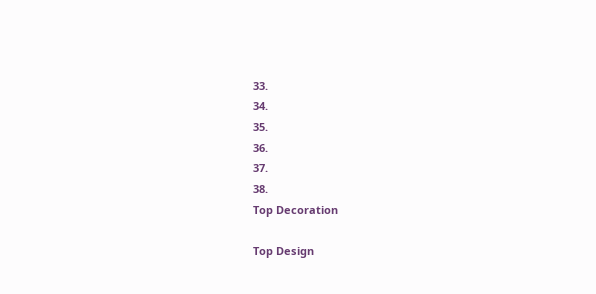33.
34.
35.
36.
37.
38.
Top Decoration

Top Design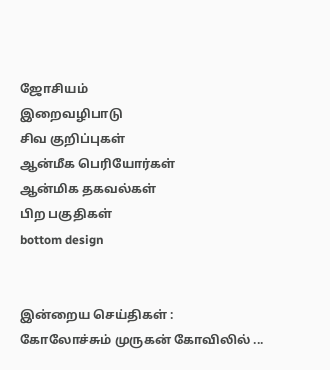ஜோசியம்
இறைவழிபாடு
சிவ குறிப்புகள்
ஆன்மீக பெரியோர்கள்
ஆன்மிக தகவல்கள்
பிற பகுதிகள்
bottom design


இன்றைய செய்திகள் :
கோலோச்சும் முருகன் கோவிலில் ...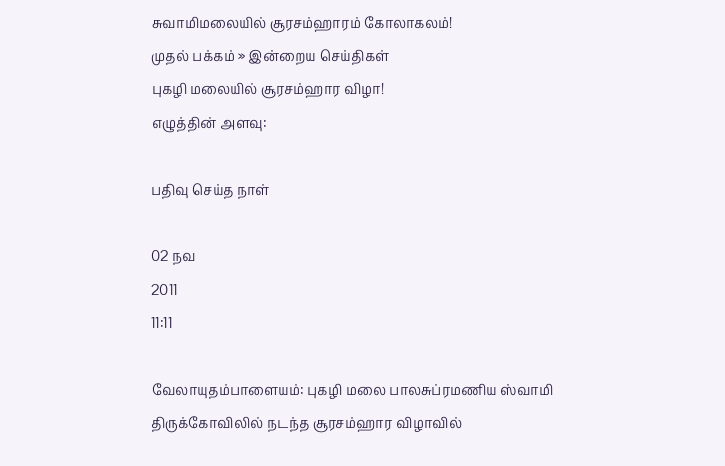சுவாமிமலையில் சூரசம்ஹாரம் கோலாகலம்!
முதல் பக்கம் » இன்றைய செய்திகள்
புகழி மலையில் சூரசம்ஹார விழா!
எழுத்தின் அளவு:

பதிவு செய்த நாள்

02 நவ
2011
11:11

வேலாயுதம்பாளையம்: புகழி மலை பாலசுப்ரமணிய ஸ்வாமி திருக்கோவிலில் நடந்த சூரசம்ஹார விழாவில்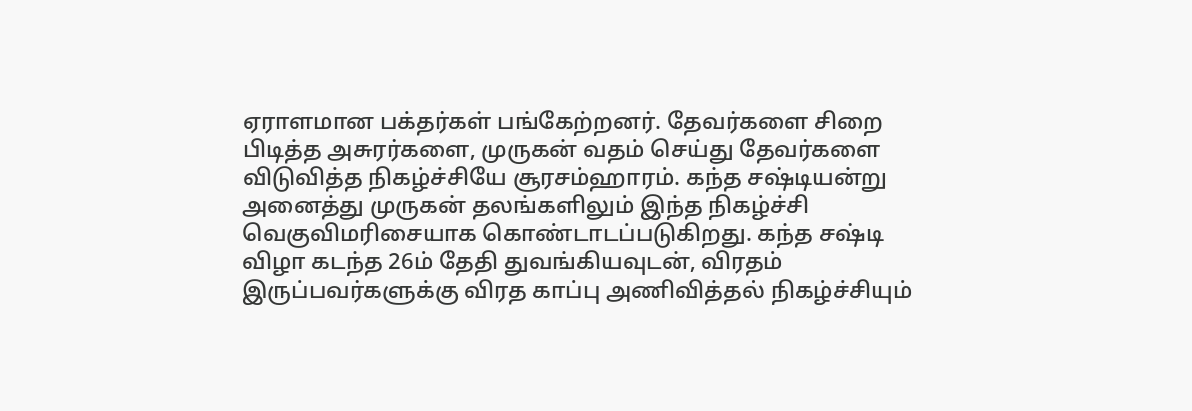ஏராளமான பக்தர்கள் பங்கேற்றனர். தேவர்களை சிறை பிடித்த அசுரர்களை, முருகன் வதம் செய்து தேவர்களை விடுவித்த நிகழ்ச்சியே சூரசம்ஹாரம். கந்த சஷ்டியன்று அனைத்து முருகன் தலங்களிலும் இந்த நிகழ்ச்சி வெகுவிமரிசையாக கொண்டாடப்படுகிறது. கந்த சஷ்டி விழா கடந்த 26ம் தேதி துவங்கியவுடன், விரதம் இருப்பவர்களுக்கு விரத காப்பு அணிவித்தல் நிகழ்ச்சியும்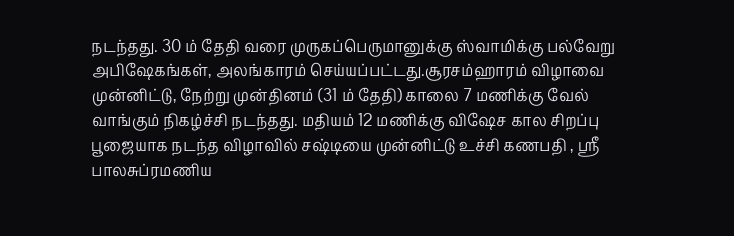நடந்தது. 30 ம் தேதி வரை முருகப்பெருமானுக்கு ஸ்வாமிக்கு பல்வேறு அபிஷேகங்கள், அலங்காரம் செய்யப்பட்டது.சூரசம்ஹாரம் விழாவை முன்னிட்டு, நேற்று முன்தினம் (31 ம் தேதி) காலை 7 மணிக்கு வேல் வாங்கும் நிகழ்ச்சி நடந்தது. மதியம் 12 மணிக்கு விஷேச கால சிறப்பு பூஜையாக நடந்த விழாவில் சஷ்டியை முன்னிட்டு உச்சி கணபதி , ஸ்ரீ பாலசுப்ரமணிய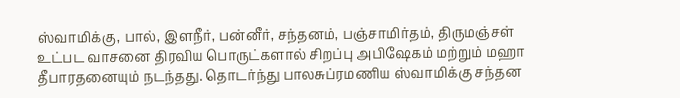ஸ்வாமிக்கு, பால், இளநீர், பன்னீர், சந்தனம், பஞ்சாமிர்தம், திருமஞ்சள் உட்பட வாசனை திரவிய பொருட்களால் சிறப்பு அபிஷேகம் மற்றும் மஹா தீபாரதனையும் நடந்தது. தொடர்ந்து பாலசுப்ரமணிய ஸ்வாமிக்கு சந்தன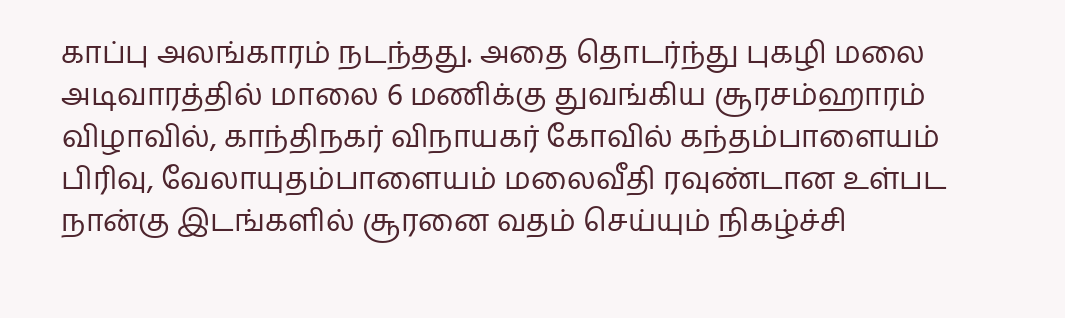காப்பு அலங்காரம் நடந்தது. அதை தொடர்ந்து புகழி மலை அடிவாரத்தில் மாலை 6 மணிக்கு துவங்கிய சூரசம்ஹாரம் விழாவில், காந்திநகர் விநாயகர் கோவில் கந்தம்பாளையம் பிரிவு, வேலாயுதம்பாளையம் மலைவீதி ரவுண்டான உள்பட நான்கு இடங்களில் சூரனை வதம் செய்யும் நிகழ்ச்சி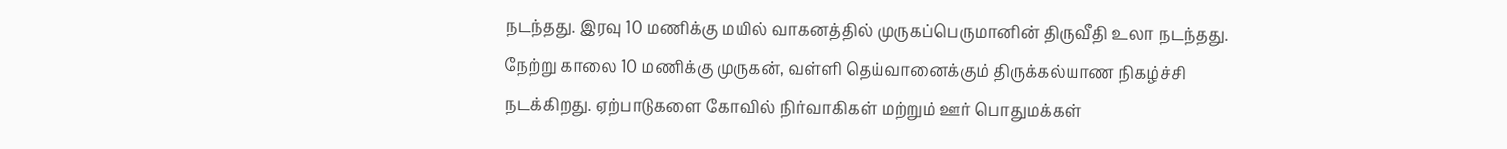நடந்தது. இரவு 10 மணிக்கு மயில் வாகனத்தில் முருகப்பெருமானின் திருவீதி உலா நடந்தது. நேற்று காலை 10 மணிக்கு முருகன், வள்ளி தெய்வானைக்கும் திருக்கல்யாண நிகழ்ச்சி நடக்கிறது. ஏற்பாடுகளை கோவில் நிர்வாகிகள் மற்றும் ஊர் பொதுமக்கள்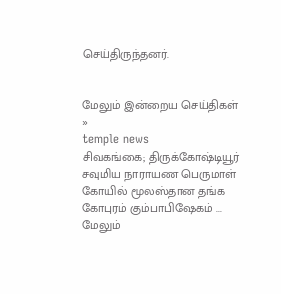செய்திருந்தனர்.


மேலும் இன்றைய செய்திகள் »
temple news
சிவகங்கை; திருக்கோஷ்டியூர் சவுமிய நாராயண பெருமாள் கோயில் மூலஸ்தான தங்க கோபுரம் கும்பாபிஷேகம் ... மேலும்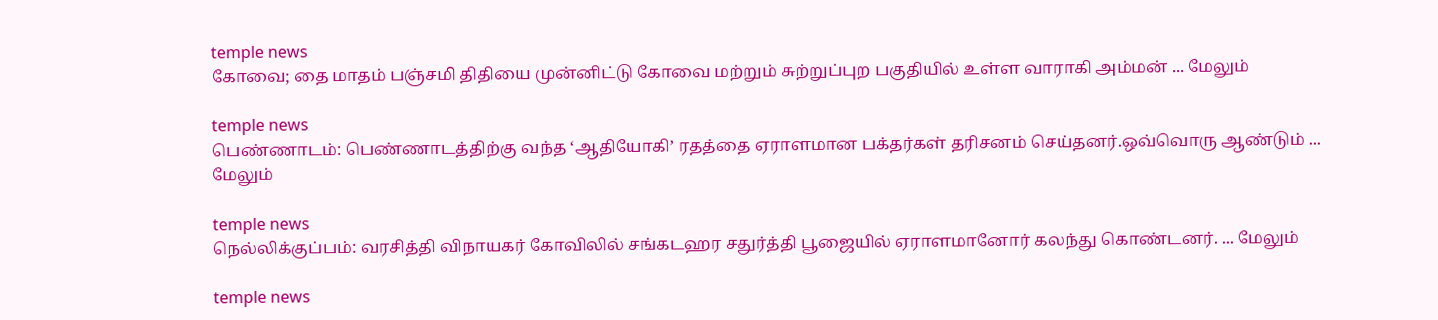temple news
கோவை; தை மாதம் பஞ்சமி திதியை முன்னிட்டு கோவை மற்றும் சுற்றுப்புற பகுதியில் உள்ள வாராகி அம்மன் ... மேலும்

temple news
பெண்ணாடம்: பெண்ணாடத்திற்கு வந்த ‘ஆதியோகி’ ரதத்தை ஏராளமான பக்தர்கள் தரிசனம் செய்தனர்.ஒவ்வொரு ஆண்டும் ... மேலும்

temple news
நெல்லிக்குப்பம்: வரசித்தி விநாயகர் கோவிலில் சங்கடஹர சதுர்த்தி பூஜையில் ஏராளமானோர் கலந்து கொண்டனர். ... மேலும்

temple news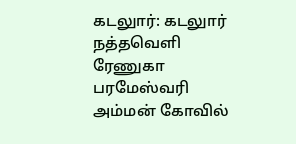கடலுார்: கடலுார் நத்தவெளி ரேணுகா பரமேஸ்வரி அம்மன் கோவில்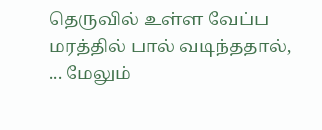தெருவில் உள்ள வேப்ப மரத்தில் பால் வடிந்ததால், ... மேலும்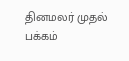தினமலர் முதல் பக்கம்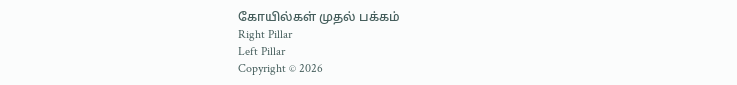கோயில்கள் முதல் பக்கம்
Right Pillar
Left Pillar
Copyright © 2026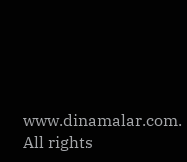www.dinamalar.com. All rights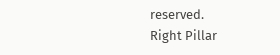reserved.
Right Pillar